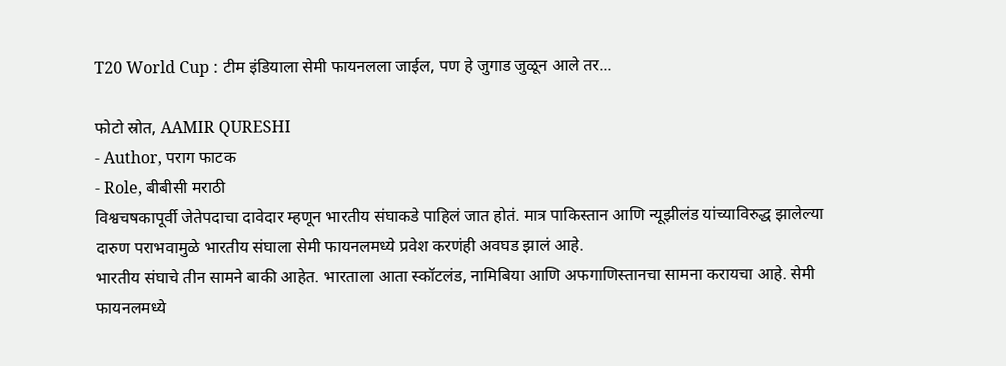T20 World Cup : टीम इंडियाला सेमी फायनलला जाईल, पण हे जुगाड जुळून आले तर...

फोटो स्रोत, AAMIR QURESHI
- Author, पराग फाटक
- Role, बीबीसी मराठी
विश्वचषकापूर्वी जेतेपदाचा दावेदार म्हणून भारतीय संघाकडे पाहिलं जात होतं. मात्र पाकिस्तान आणि न्यूझीलंड यांच्याविरुद्ध झालेल्या दारुण पराभवामुळे भारतीय संघाला सेमी फायनलमध्ये प्रवेश करणंही अवघड झालं आहे.
भारतीय संघाचे तीन सामने बाकी आहेत. भारताला आता स्कॉटलंड, नामिबिया आणि अफगाणिस्तानचा सामना करायचा आहे. सेमी फायनलमध्ये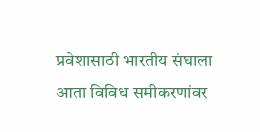प्रवेशासाठी भारतीय संघाला आता विविध समीकरणांवर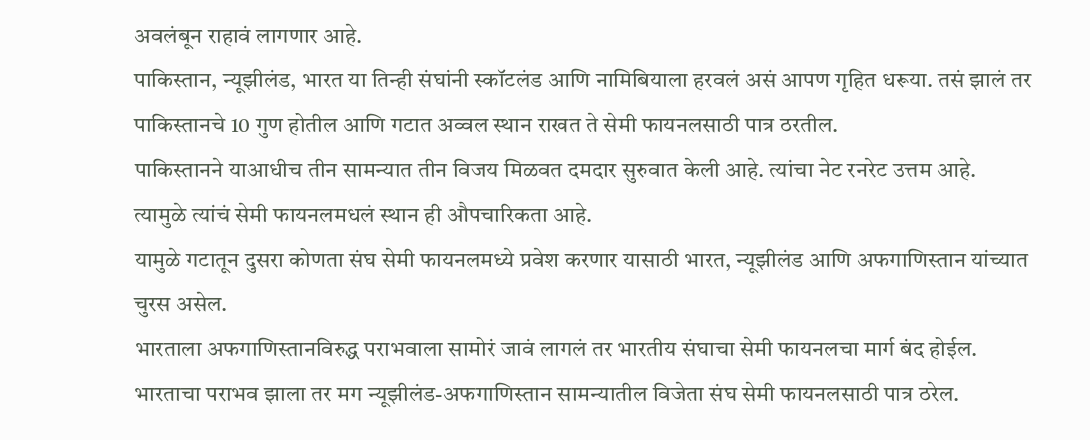अवलंबून राहावं लागणार आहे.
पाकिस्तान, न्यूझीलंड, भारत या तिन्ही संघांनी स्कॉटलंड आणि नामिबियाला हरवलं असं आपण गृहित धरूया. तसं झालं तर पाकिस्तानचे 10 गुण होतील आणि गटात अव्वल स्थान राखत ते सेमी फायनलसाठी पात्र ठरतील.
पाकिस्तानने याआधीच तीन सामन्यात तीन विजय मिळवत दमदार सुरुवात केली आहे. त्यांचा नेट रनरेट उत्तम आहे. त्यामुळे त्यांचं सेमी फायनलमधलं स्थान ही औपचारिकता आहे.
यामुळे गटातून दुसरा कोणता संघ सेमी फायनलमध्ये प्रवेश करणार यासाठी भारत, न्यूझीलंड आणि अफगाणिस्तान यांच्यात चुरस असेल.
भारताला अफगाणिस्तानविरुद्ध पराभवाला सामोरं जावं लागलं तर भारतीय संघाचा सेमी फायनलचा मार्ग बंद होईल. भारताचा पराभव झाला तर मग न्यूझीलंड-अफगाणिस्तान सामन्यातील विजेता संघ सेमी फायनलसाठी पात्र ठरेल.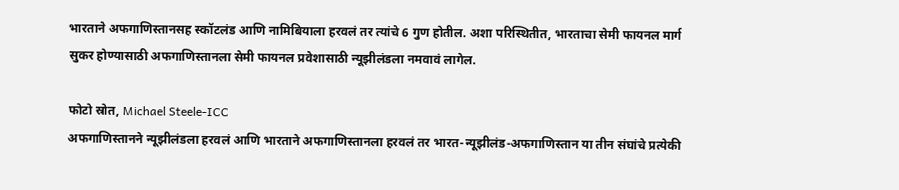भारताने अफगाणिस्तानसह स्कॉटलंड आणि नामिबियाला हरवलं तर त्यांचे 6 गुण होतील. अशा परिस्थितीत, भारताचा सेमी फायनल मार्ग सुकर होण्यासाठी अफगाणिस्तानला सेमी फायनल प्रवेशासाठी न्यूझीलंडला नमवावं लागेल.

फोटो स्रोत, Michael Steele-ICC
अफगाणिस्तानने न्यूझीलंडला हरवलं आणि भारताने अफगाणिस्तानला हरवलं तर भारत-न्यूझीलंड-अफगाणिस्तान या तीन संघांचे प्रत्येकी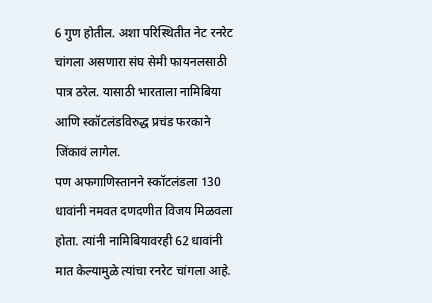6 गुण होतील. अशा परिस्थितीत नेट रनरेट चांगला असणारा संघ सेमी फायनलसाठी पात्र ठरेल. यासाठी भारताला नामिबिया आणि स्कॉटलंडविरुद्ध प्रचंड फरकाने जिंकावं लागेल.
पण अफगाणिस्तानने स्कॉटलंडला 130 धावांनी नमवत दणदणीत विजय मिळवला होता. त्यांनी नामिबियावरही 62 धावांनी मात केल्यामुळे त्यांचा रनरेट चांगला आहे.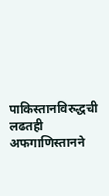पाकिस्तानविरुद्धची लढतही अफगाणिस्तानने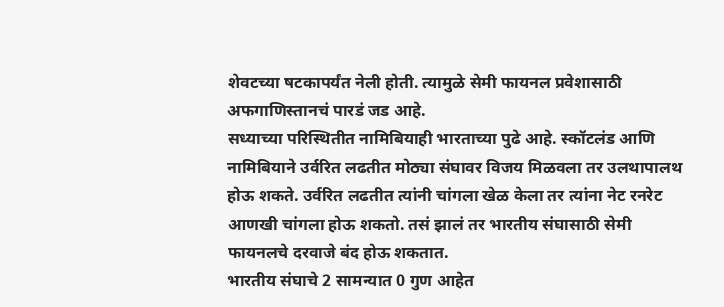शेवटच्या षटकापर्यंत नेली होती. त्यामुळे सेमी फायनल प्रवेशासाठी अफगाणिस्तानचं पारडं जड आहे.
सध्याच्या परिस्थितीत नामिबियाही भारताच्या पुढे आहे. स्कॉटलंड आणि नामिबियाने उर्वरित लढतीत मोठ्या संघावर विजय मिळवला तर उलथापालथ होऊ शकते. उर्वरित लढतीत त्यांनी चांगला खेळ केला तर त्यांना नेट रनरेट आणखी चांगला होऊ शकतो. तसं झालं तर भारतीय संघासाठी सेमी फायनलचे दरवाजे बंद होऊ शकतात.
भारतीय संघाचे 2 सामन्यात 0 गुण आहेत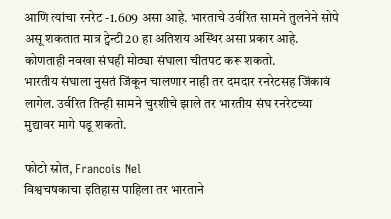आणि त्यांचा रनरेट -1.609 असा आहे. भारताचे उर्वरित सामने तुलनेने सोपे असू शकतात मात्र ट्वेन्टी20 हा अतिशय अस्थिर असा प्रकार आहे. कोणताही नवखा संघही मोठ्या संघाला चीतपट करू शकतो.
भारतीय संघाला नुसतं जिंकून चालणार नाही तर दमदार रनरेटसह जिंकावं लागेल. उर्वरित तिन्ही सामने चुरशीचे झाले तर भारतीय संघ रनरेटच्या मुद्यावर मागे पडू शकतो.

फोटो स्रोत, Francois Nel
विश्वचषकाचा इतिहास पाहिला तर भारताने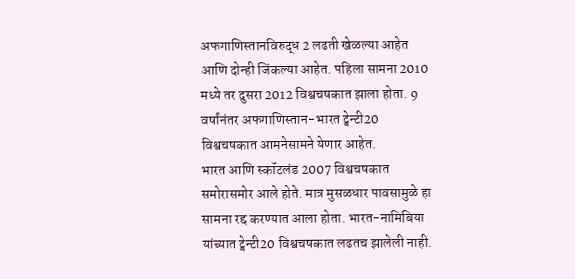अफगाणिस्तानविरुद्ध 2 लढती खेळल्या आहेत आणि दोन्ही जिंकल्या आहेत. पहिला सामना 2010 मध्ये तर दुसरा 2012 विश्वचषकात झाला होता. 9 वर्षांनंतर अफगाणिस्तान-भारत ट्वेन्टी20 विश्वचषकात आमनेसामने येणार आहेत.
भारत आणि स्कॉटलंड 2007 विश्वचषकात समोरासमोर आले होते. मात्र मुसळधार पावसामुळे हा सामना रद्द करण्यात आला होता. भारत-नामिबिया यांच्यात ट्वेन्टी20 विश्वचषकात लढतच झालेली नाही.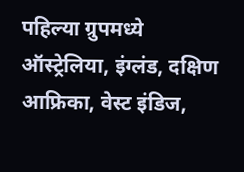पहिल्या ग्रुपमध्ये ऑस्ट्रेलिया, इंग्लंड, दक्षिण आफ्रिका, वेस्ट इंडिज,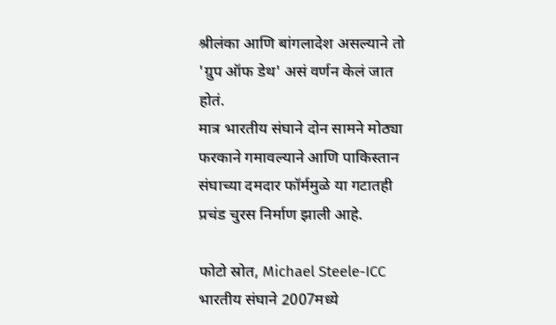श्रीलंका आणि बांगलादेश असल्याने तो 'ग्रुप ऑफ डेथ' असं वर्णन केलं जात होतं.
मात्र भारतीय संघाने दोन सामने मोठ्या फरकाने गमावल्याने आणि पाकिस्तान संघाच्या दमदार फॉर्ममुळे या गटातही प्रचंड चुरस निर्माण झाली आहे.

फोटो स्रोत, Michael Steele-ICC
भारतीय संघाने 2007मध्ये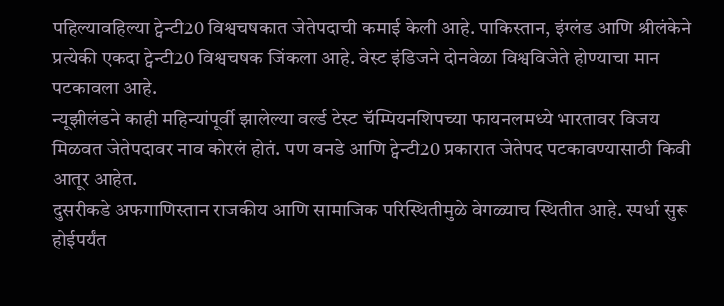पहिल्यावहिल्या ट्वेन्टी20 विश्वचषकात जेतेपदाची कमाई केली आहे. पाकिस्तान, इंग्लंड आणि श्रीलंकेने प्रत्येकी एकदा ट्वेन्टी20 विश्वचषक जिंकला आहे. वेस्ट इंडिजने दोनवेळा विश्वविजेते होण्याचा मान पटकावला आहे.
न्यूझीलंडने काही महिन्यांपूर्वी झालेल्या वर्ल्ड टेस्ट चॅम्पियनशिपच्या फायनलमध्ये भारतावर विजय मिळवत जेतेपदावर नाव कोरलं होतं. पण वनडे आणि ट्वेन्टी20 प्रकारात जेतेपद पटकावण्यासाठी किवी आतूर आहेत.
दुसरीकडे अफगाणिस्तान राजकीय आणि सामाजिक परिस्थितीमुळे वेगळ्याच स्थितीत आहे. स्पर्धा सुरू होईपर्यंत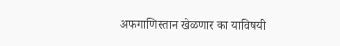अफगाणिस्तान खेळणार का याविषयी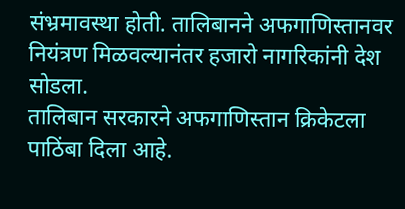संभ्रमावस्था होती. तालिबानने अफगाणिस्तानवर नियंत्रण मिळवल्यानंतर हजारो नागरिकांनी देश सोडला.
तालिबान सरकारने अफगाणिस्तान क्रिकेटला पाठिंबा दिला आहे.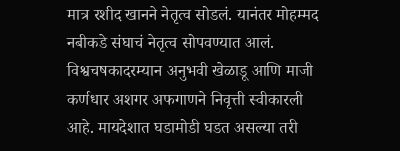मात्र रशीद खानने नेतृत्व सोडलं. यानंतर मोहम्मद नबीकडे संघाचं नेतृत्व सोपवण्यात आलं.
विश्वचषकादरम्यान अनुभवी खेळाडू आणि माजी कर्णधार अशगर अफगाणने निवृत्ती स्वीकारली आहे. मायदेशात घडामोडी घडत असल्या तरी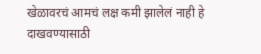खेळावरचं आमचं लक्ष कमी झालेलं नाही हे दाखवण्यासाठी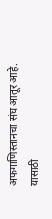अफगाणिस्तानचा संघ आतूर आहे.
यासाठी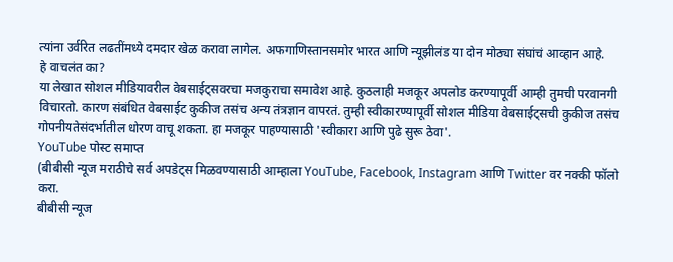त्यांना उर्वरित लढतींमध्ये दमदार खेळ करावा लागेल. अफगाणिस्तानसमोर भारत आणि न्यूझीलंड या दोन मोठ्या संघांचं आव्हान आहे.
हे वाचलंत का?
या लेखात सोशल मीडियावरील वेबसाईट्सवरचा मजकुराचा समावेश आहे. कुठलाही मजकूर अपलोड करण्यापूर्वी आम्ही तुमची परवानगी विचारतो. कारण संबंधित वेबसाईट कुकीज तसंच अन्य तंत्रज्ञान वापरतं. तुम्ही स्वीकारण्यापूर्वी सोशल मीडिया वेबसाईट्सची कुकीज तसंच गोपनीयतेसंदर्भातील धोरण वाचू शकता. हा मजकूर पाहण्यासाठी 'स्वीकारा आणि पुढे सुरू ठेवा'.
YouTube पोस्ट समाप्त
(बीबीसी न्यूज मराठीचे सर्व अपडेट्स मिळवण्यासाठी आम्हाला YouTube, Facebook, Instagram आणि Twitter वर नक्की फॉलो करा.
बीबीसी न्यूज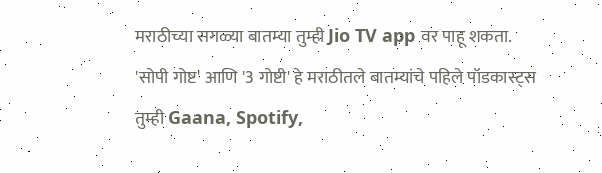मराठीच्या सगळ्या बातम्या तुम्ही Jio TV app वर पाहू शकता.
'सोपी गोष्ट' आणि '3 गोष्टी' हे मराठीतले बातम्यांचे पहिले पॉडकास्ट्स तुम्ही Gaana, Spotify,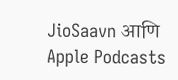JioSaavn आणि Apple Podcasts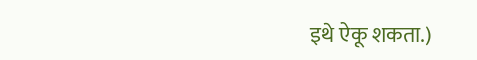इथे ऐकू शकता.)